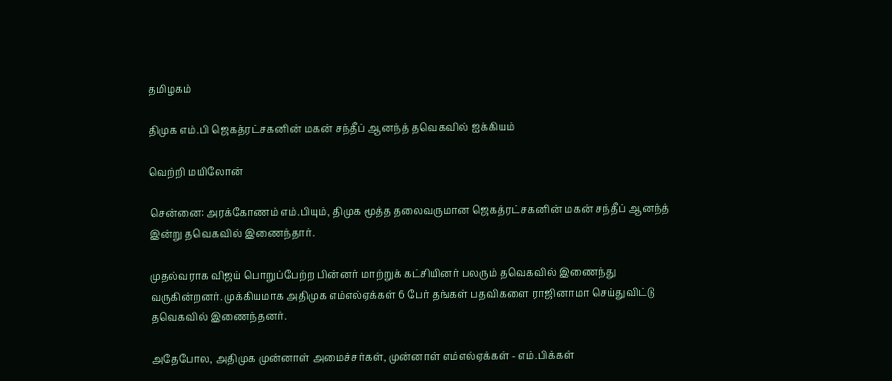தமிழகம்

திமுக எம்.பி ஜெகத்ரட்சகனின் மகன் சந்தீப் ஆனந்த் தவெகவில் ஐக்கியம்

வெற்றி மயிலோன்

சென்னை: அரக்கோணம் எம்.பியும், திமுக மூத்த தலைவருமான ஜெகத்ரட்சகனின் மகன் சந்தீப் ஆனந்த் இன்று தவெகவில் இணைந்தார்.

முதல்வராக விஜய் பொறுப்பேற்ற பின்னர் மாற்றுக் கட்சியினர் பலரும் தவெகவில் இணைந்து வருகின்றனர். முக்கியமாக அதிமுக எம்எல்ஏக்கள் 6 பேர் தங்கள் பதவிகளை ராஜினாமா செய்துவிட்டு தவெகவில் இணைந்தனர்.

அதேபோல, அதிமுக முன்னாள் அமைச்சர்கள், முன்னாள் எம்எல்ஏக்கள் - எம்.பிக்கள்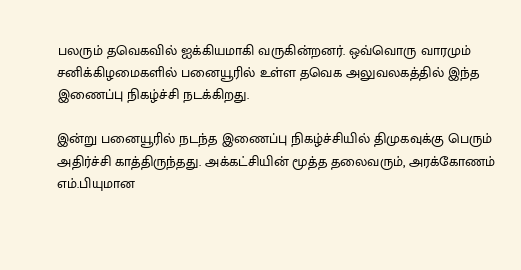பலரும் தவெகவில் ஐக்கியமாகி வருகின்றனர். ஒவ்வொரு வாரமும் சனிக்கிழமைகளில் பனையூரில் உள்ள தவெக அலுவலகத்தில் இந்த இணைப்பு நிகழ்ச்சி நடக்கிறது.

இன்று பனையூரில் நடந்த இணைப்பு நிகழ்ச்சியில் திமுகவுக்கு பெரும் அதிர்ச்சி காத்திருந்தது. அக்கட்சியின் மூத்த தலைவரும், அரக்கோணம் எம்.பியுமான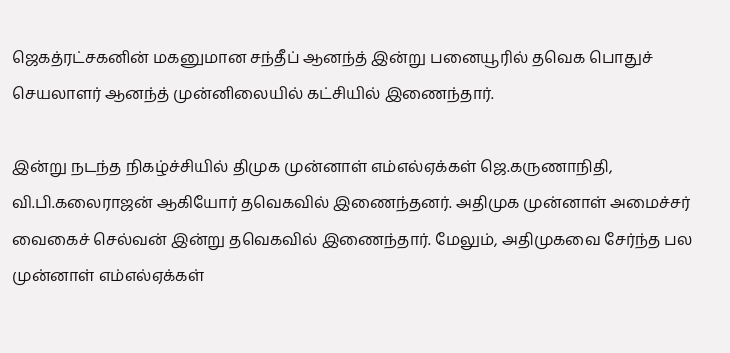ஜெகத்ரட்சகனின் மகனுமான சந்தீப் ஆனந்த் இன்று பனையூரில் தவெக பொதுச் செயலாளர் ஆனந்த் முன்னிலையில் கட்சியில் இணைந்தார்.

இன்று நடந்த நிகழ்ச்சியில் திமுக முன்னாள் எம்எல்ஏக்கள் ஜெ.கருணாநிதி, வி.பி.கலைராஜன் ஆகியோர் தவெகவில் இணைந்தனர். அதிமுக முன்னாள் அமைச்சர் வைகைச் செல்வன் இன்று தவெகவில் இணைந்தார். மேலும், அதிமுகவை சேர்ந்த பல முன்னாள் எம்எல்ஏக்கள்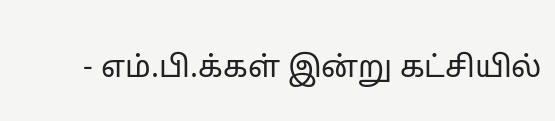- எம்.பி.க்கள் இன்று கட்சியில்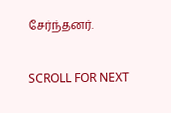சேர்ந்தனர்.

SCROLL FOR NEXT